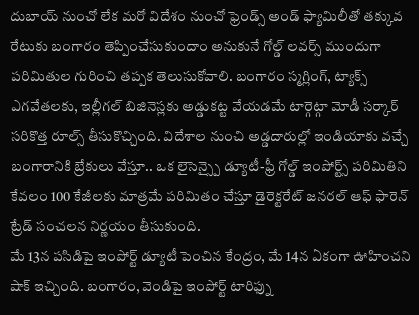దుబాయ్ నుంచో లేక మరో విదేశం నుంచో ఫ్రెండ్స్ అండ్ ఫ్యామిలీతో తక్కువ రేటుకు బంగారం తెప్పించేసుకుందాం అనుకునే గోల్డ్ లవర్స్ ముందుగా పరిమితుల గురించి తప్పక తెలుసుకోవాలి. బంగారం స్మగ్లింగ్, ట్యాక్స్ ఎగవేతలకు, ఇల్లీగల్ బిజినెస్లకు అడ్డుకట్ట వేయడమే టార్గెట్గా మోడీ సర్కార్ సరికొత్త రూల్స్ తీసుకొచ్చింది. విదేశాల నుంచి అడ్డదారుల్లో ఇండియాకు వచ్చే బంగారానికి బ్రేకులు వేస్తూ.. ఒక లైసెన్స్పై డ్యూటీ-ఫ్రీ గోల్డ్ ఇంపోర్ట్స్ పరిమితిని కేవలం 100 కేజీలకు మాత్రమే పరిమితం చేస్తూ డైరెక్టరేట్ జనరల్ ఆఫ్ ఫారెన్ ట్రేడ్ సంచలన నిర్ణయం తీసుకుంది.
మే 13న పసిడిపై ఇంపోర్ట్ డ్యూటీ పెంచిన కేంద్రం, మే 14న ఏకంగా ఊహించని షాక్ ఇచ్చింది. బంగారం, వెండిపై ఇంపోర్ట్ టారిఫ్ను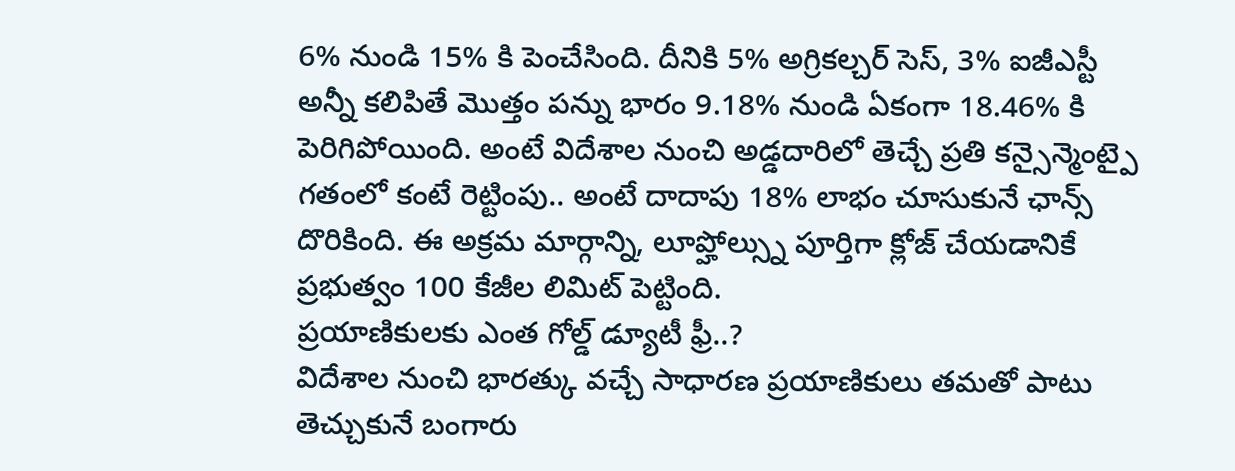6% నుండి 15% కి పెంచేసింది. దీనికి 5% అగ్రికల్చర్ సెస్, 3% ఐజీఎస్టీ అన్నీ కలిపితే మొత్తం పన్ను భారం 9.18% నుండి ఏకంగా 18.46% కి పెరిగిపోయింది. అంటే విదేశాల నుంచి అడ్డదారిలో తెచ్చే ప్రతి కన్సైన్మెంట్పై గతంలో కంటే రెట్టింపు.. అంటే దాదాపు 18% లాభం చూసుకునే ఛాన్స్ దొరికింది. ఈ అక్రమ మార్గాన్ని, లూప్హోల్స్ను పూర్తిగా క్లోజ్ చేయడానికే ప్రభుత్వం 100 కేజీల లిమిట్ పెట్టింది.
ప్రయాణికులకు ఎంత గోల్డ్ డ్యూటీ ఫ్రీ..?
విదేశాల నుంచి భారత్కు వచ్చే సాధారణ ప్రయాణికులు తమతో పాటు తెచ్చుకునే బంగారు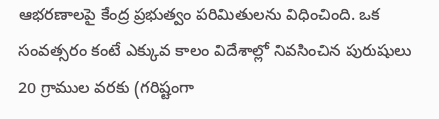ఆభరణాలపై కేంద్ర ప్రభుత్వం పరిమితులను విధించింది. ఒక సంవత్సరం కంటే ఎక్కువ కాలం విదేశాల్లో నివసించిన పురుషులు 20 గ్రాముల వరకు (గరిష్టంగా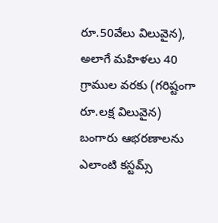రూ.50వేలు విలువైన), అలాగే మహిళలు 40 గ్రాముల వరకు (గరిష్టంగా రూ.లక్ష విలువైన) బంగారు ఆభరణాలను ఎలాంటి కస్టమ్స్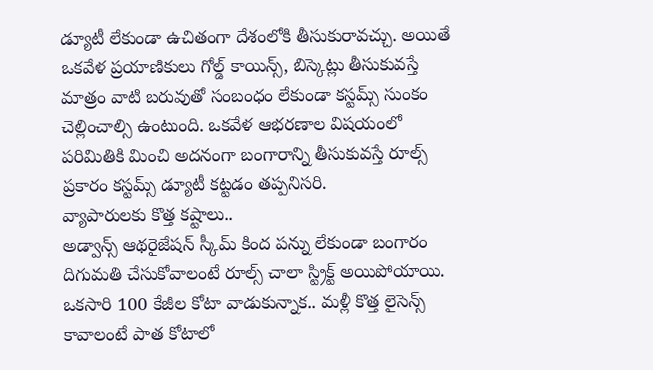డ్యూటీ లేకుండా ఉచితంగా దేశంలోకి తీసుకురావచ్చు. అయితే ఒకవేళ ప్రయాణికులు గోల్డ్ కాయిన్స్, బిస్కెట్లు తీసుకువస్తే మాత్రం వాటి బరువుతో సంబంధం లేకుండా కస్టమ్స్ సుంకం చెల్లించాల్సి ఉంటుంది. ఒకవేళ ఆభరణాల విషయంలో పరిమితికి మించి అదనంగా బంగారాన్ని తీసుకువస్తే రూల్స్ ప్రకారం కస్టమ్స్ డ్యూటీ కట్టడం తప్పనిసరి.
వ్యాపారులకు కొత్త కష్టాలు..
అడ్వాన్స్ ఆథరైజేషన్ స్కీమ్ కింద పన్ను లేకుండా బంగారం దిగుమతి చేసుకోవాలంటే రూల్స్ చాలా స్ట్రిక్ట్ అయిపోయాయి. ఒకసారి 100 కేజీల కోటా వాడుకున్నాక.. మళ్లీ కొత్త లైసెన్స్ కావాలంటే పాత కోటాలో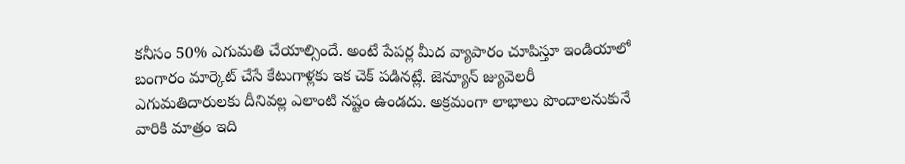కనీసం 50% ఎగుమతి చేయాల్సిందే. అంటే పేపర్ల మీద వ్యాపారం చూపిస్తూ ఇండియాలో బంగారం మార్కెట్ చేసే కేటుగాళ్లకు ఇక చెక్ పడినట్లే. జెన్యూన్ జ్యువెలరీ ఎగుమతిదారులకు దీనివల్ల ఎలాంటి నష్టం ఉండదు. అక్రమంగా లాభాలు పొందాలనుకునే వారికి మాత్రం ఇది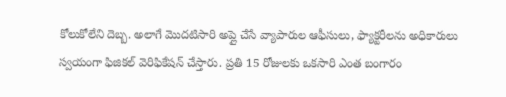కోలుకోలేని దెబ్బ. అలాగే మొదటిసారి అప్లై చేసే వ్యాపారుల ఆఫీసులు, ఫ్యాక్టరీలను అధికారులు స్వయంగా ఫిజికల్ వెరిఫికేషన్ చేస్తారు. ప్రతి 15 రోజులకు ఒకసారి ఎంత బంగారం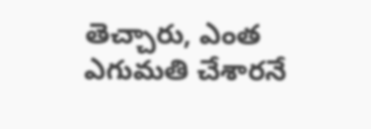తెచ్చారు, ఎంత ఎగుమతి చేశారనే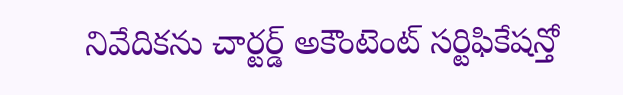నివేదికను చార్టర్డ్ అకౌంటెంట్ సర్టిఫికేషన్తో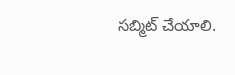సబ్మిట్ చేయాలి.